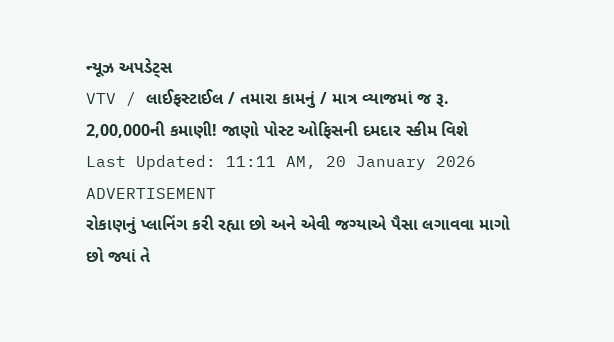ન્યૂઝ અપડેટ્સ
VTV / લાઈફસ્ટાઈલ / તમારા કામનું / માત્ર વ્યાજમાં જ રૂ. 2,00,000ની કમાણી! જાણો પોસ્ટ ઓફિસની દમદાર સ્કીમ વિશે
Last Updated: 11:11 AM, 20 January 2026
ADVERTISEMENT
રોકાણનું પ્લાનિંગ કરી રહ્યા છો અને એવી જગ્યાએ પૈસા લગાવવા માગો છો જ્યાં તે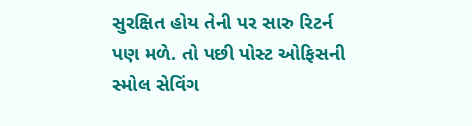સુરક્ષિત હોય તેની પર સારુ રિટર્ન પણ મળે. તો પછી પોસ્ટ ઓફિસની સ્મોલ સેવિંગ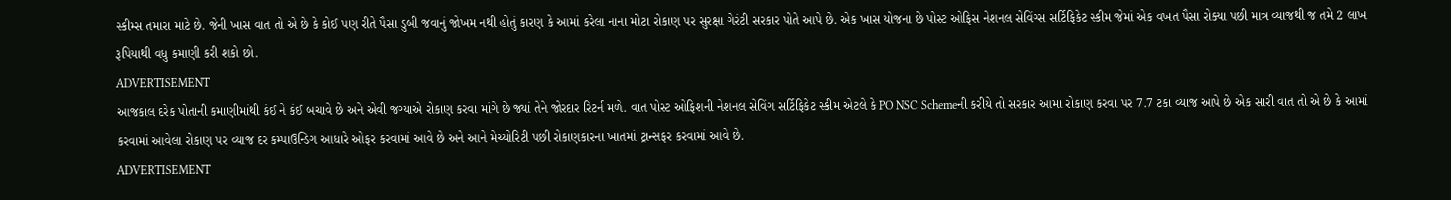સ્કીમ્સ તમારા માટે છે. જેની ખાસ વાત તો એ છે કે કોઈ પણ રીતે પૈસા ડુબી જવાનું જોખમ નથી હોતું કારણ કે આમાં કરેલા નાના મોટા રોકાણ પર સુરક્ષા ગેરંટી સરકાર પોતે આપે છે. એક ખાસ યોજના છે પોસ્ટ ઓફિસ નેશનલ સેવિંગ્સ સર્ટિફિકેટ સ્કીમ જેમાં એક વખત પૈસા રોક્યા પછી માત્ર વ્યાજથી જ તમે 2 લાખ રૂપિયાથી વધુ કમાણી કરી શકો છો.
ADVERTISEMENT
આજકાલ દરેક પોતાની કમાણીમાંથી કંઈ ને કંઈ બચાવે છે અને એવી જગ્યાએ રોકાણ કરવા માંગે છે જ્યાં તેને જોરદાર રિટર્ન મળે. વાત પોસ્ટ ઓફિશની નેશનલ સેવિંગ સર્ટિફિકેટ સ્કીમ એટલે કે PO NSC Schemeની કરીયે તો સરકાર આમા રોકાણ કરવા પર 7.7 ટકા વ્યાજ આપે છે એક સારી વાત તો એ છે કે આમાં કરવામાં આવેલા રોકાણ પર વ્યાજ દર કમ્પાઉન્ડિગ આધારે ઓફર કરવામાં આવે છે અને આને મેચ્યોરિટી પછી રોકાણકારના ખાતમાં ટ્રાન્સફર કરવામાં આવે છે.
ADVERTISEMENT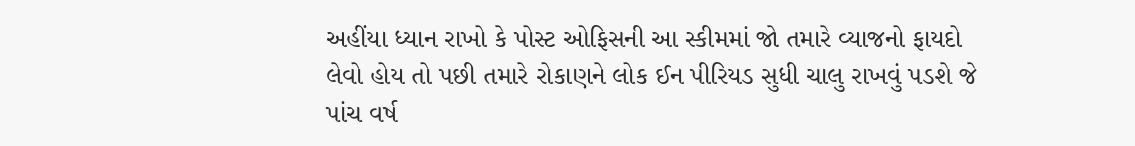અહીંયા ધ્યાન રાખો કે પોસ્ટ ઓફિસની આ સ્કીમમાં જો તમારે વ્યાજનો ફાયદો લેવો હોય તો પછી તમારે રોકાણને લોક ઈન પીરિયડ સુધી ચાલુ રાખવું પડશે જે પાંચ વર્ષ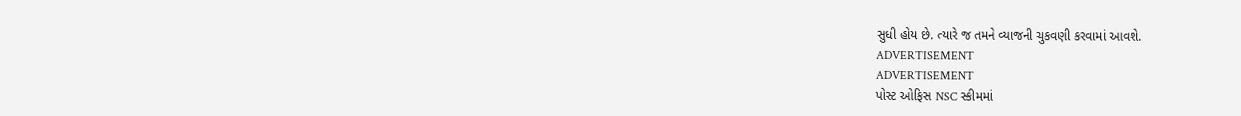સુધી હોય છે. ત્યારે જ તમને વ્યાજની ચુકવણી કરવામાં આવશે.
ADVERTISEMENT
ADVERTISEMENT
પોસ્ટ ઓફિસ NSC સ્કીમમાં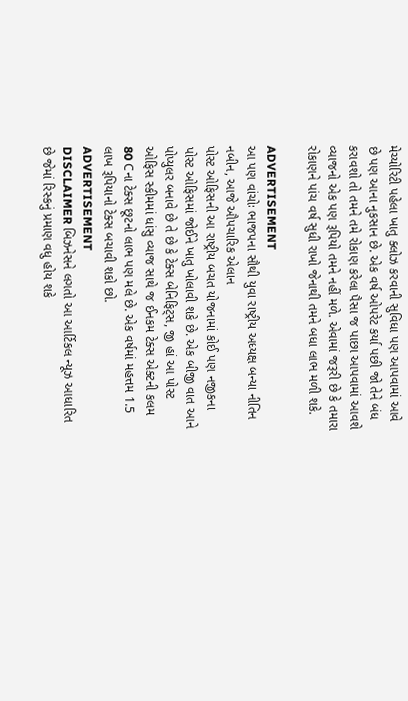મેચ્યોરિટી પહેલા ખાતુ ક્લોઝ કરવાની સુવિધા પણ આપવામાં આવે છે પણ આના નુકસાન છે. એક વર્ષ ઓપરેટ કર્યા પછી જો તેને બંધ કરાવશો તો તમને તમે રોકાણ કરેલા પૈસા જ પાછા આપવામાં આવશે વ્યાજનો એક પણ રૂપિયો તમને નહીં મળે. એવામાં જરૂરી છે કે તમારા રોકાણને પાંચ વર્ષ સુધી રાખો જેનાથી તમને બધા લાભ મળી શકે.

ADVERTISEMENT
આ પણ વાંચોઃ ભાજપના સૌથી યુવા રાષ્ટ્રીય અધ્યક્ષ બન્યા નીતિન નબીન, આજે ઔપચારિક એલાન
પોસ્ટ ઓફિસની આ રાષ્ટ્રીય બચત યોજનામાં કોઈ પણ નજીકના પોસ્ટ ઓફિસમાં જોઈને ખાતુ ખોલાવી શકે છે. એક બીજી વાત આને પોપ્યુલર બનાવે છે તે છે કે ટેક્સ બેનિફિટ્સ, જી હાં આ પોસ્ટ ઓફિસ સ્કીમમાં ધાંસુ વ્યાજ સાથે જ ઈનકમ ટેક્સ એક્ટની કલમ 80 Cના ટેક્સ છૂટનો લાભ પણ મલે છે. એક વર્ષમાં મહત્તમ 1.5 લાખ રૂપિયાનો ટેક્સ બચાવી શકો છો.
ADVERTISEMENT
DISCLAIMER બિઝનેસને લગતો આ આર્ટિકલ ન્યૂઝ આધારિત છે જેમાં રિસ્કનું પ્રમાણ વધુ હોય શકે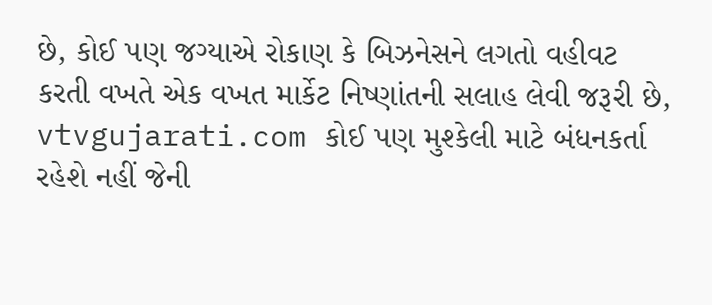છે, કોઈ પણ જગ્યાએ રોકાણ કે બિઝનેસને લગતો વહીવટ કરતી વખતે એક વખત માર્કેટ નિષ્ણાંતની સલાહ લેવી જરૂરી છે, vtvgujarati.com કોઈ પણ મુશ્કેલી માટે બંધનકર્તા રહેશે નહીં જેની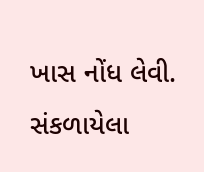ખાસ નોંધ લેવી.
સંકળાયેલા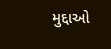મુદ્દાઓ